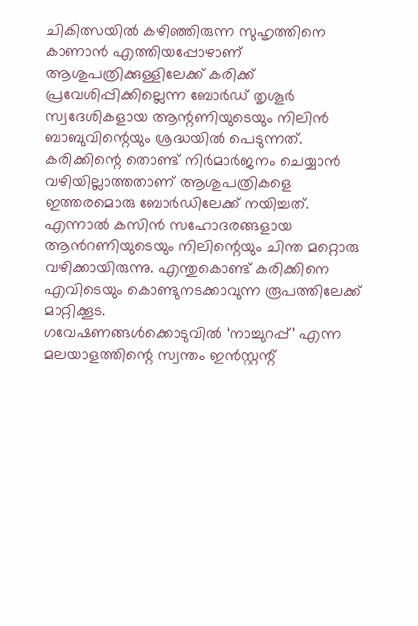ചികിത്സയിൽ കഴിഞ്ഞിരുന്ന സുഹൃത്തിനെ കാണാൻ എത്തിയപ്പോഴാണ് ആശുപത്രിക്കുള്ളിലേക്ക് കരിക്ക് പ്രവേശിപ്പിക്കില്ലെന്ന ബോർഡ് തൃശൂർ സ്വദേശികളായ ആന്റണിയുടെയും നിലിൻ ബാബുവിന്റെയും ശ്രദ്ധയിൽ പെടുന്നത്. കരിക്കിന്റെ തൊണ്ട് നിർമാർജനം ചെയ്യാൻ വഴിയില്ലാത്തതാണ് ആശുപത്രികളെ ഇത്തരമൊരു ബോർഡിലേക്ക് നയിച്ചത്.
എന്നാൽ കസിൻ സഹോദരങ്ങളായ ആൻറണിയുടെയും നിലിന്റെയും ചിന്ത മറ്റൊരു വഴിക്കായിരുന്നു. എന്തുകൊണ്ട് കരിക്കിനെ എവിടെയും കൊണ്ടുനടക്കാവുന്ന രൂപത്തിലേക്ക് മാറ്റിക്കൂട.
ഗവേഷണങ്ങൾക്കൊടുവിൽ ‘നാച്ചുറപ്പ്’ എന്ന മലയാളത്തിന്റെ സ്വന്തം ഇൻസ്റ്റന്റ്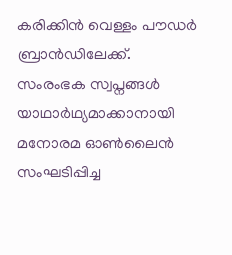കരിക്കിൻ വെള്ളം പൗഡർ ബ്രാൻഡിലേക്ക്.
സംരംഭക സ്വപ്നങ്ങൾ യാഥാർഥ്യമാക്കാനായി മനോരമ ഓൺലൈൻ സംഘടിപ്പിച്ച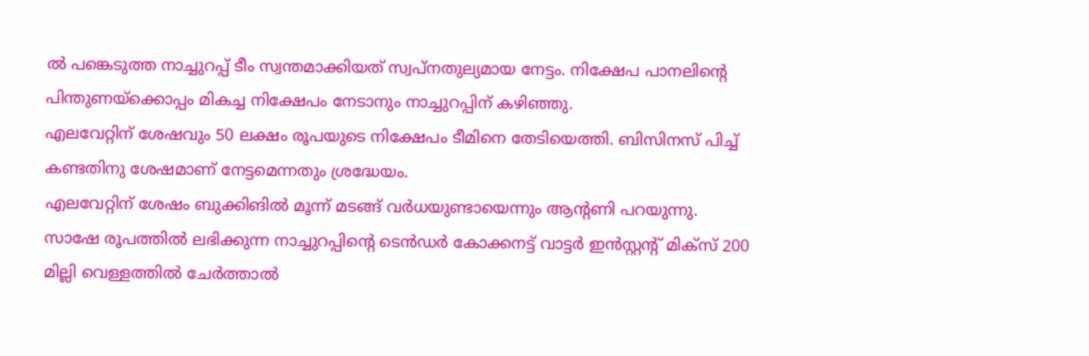ൽ പങ്കെടുത്ത നാച്ചുറപ്പ് ടീം സ്വന്തമാക്കിയത് സ്വപ്നതുല്യമായ നേട്ടം. നിക്ഷേപ പാനലിന്റെ പിന്തുണയ്ക്കൊപ്പം മികച്ച നിക്ഷേപം നേടാനും നാച്ചുറപ്പിന് കഴിഞ്ഞു.
എലവേറ്റിന് ശേഷവും 50 ലക്ഷം രൂപയുടെ നിക്ഷേപം ടീമിനെ തേടിയെത്തി. ബിസിനസ് പിച്ച് കണ്ടതിനു ശേഷമാണ് നേട്ടമെന്നതും ശ്രദ്ധേയം.
എലവേറ്റിന് ശേഷം ബുക്കിങിൽ മൂന്ന് മടങ്ങ് വർധയുണ്ടായെന്നും ആന്റണി പറയുന്നു.
സാഷേ രൂപത്തിൽ ലഭിക്കുന്ന നാച്ചുറപ്പിന്റെ ടെൻഡർ കോക്കനട്ട് വാട്ടർ ഇൻസ്റ്റന്റ് മിക്സ് 200 മില്ലി വെള്ളത്തിൽ ചേർത്താൽ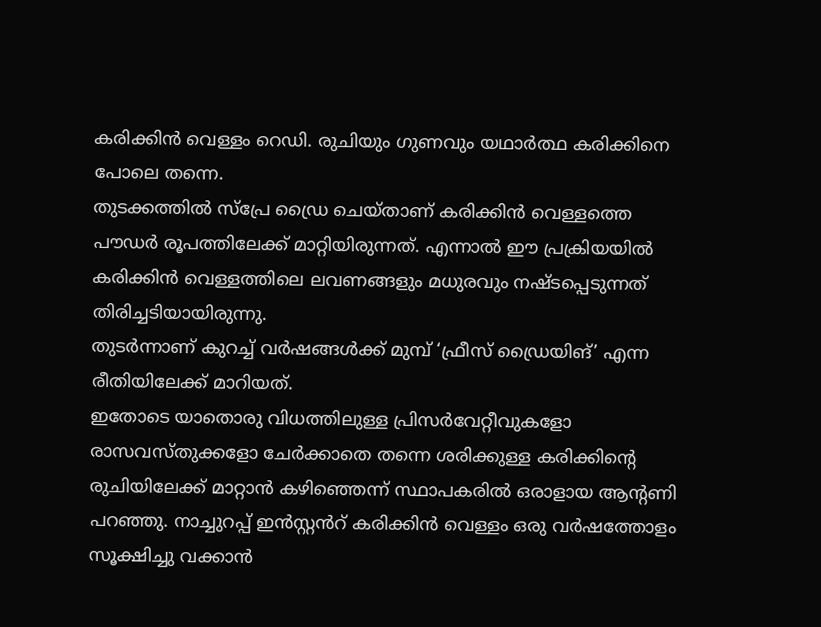കരിക്കിൻ വെള്ളം റെഡി. രുചിയും ഗുണവും യഥാർത്ഥ കരിക്കിനെ പോലെ തന്നെ.
തുടക്കത്തിൽ സ്പ്രേ ഡ്രൈ ചെയ്താണ് കരിക്കിൻ വെള്ളത്തെ പൗഡർ രൂപത്തിലേക്ക് മാറ്റിയിരുന്നത്. എന്നാൽ ഈ പ്രക്രിയയിൽ കരിക്കിൻ വെള്ളത്തിലെ ലവണങ്ങളും മധുരവും നഷ്ടപ്പെടുന്നത് തിരിച്ചടിയായിരുന്നു.
തുടർന്നാണ് കുറച്ച് വർഷങ്ങൾക്ക് മുമ്പ് ‘ഫ്രീസ് ഡ്രൈയിങ്’ എന്ന രീതിയിലേക്ക് മാറിയത്.
ഇതോടെ യാതൊരു വിധത്തിലുള്ള പ്രിസർവേറ്റീവുകളോ രാസവസ്തുക്കളോ ചേർക്കാതെ തന്നെ ശരിക്കുള്ള കരിക്കിന്റെ രുചിയിലേക്ക് മാറ്റാൻ കഴിഞ്ഞെന്ന് സ്ഥാപകരിൽ ഒരാളായ ആന്റണി പറഞ്ഞു. നാച്ചുറപ്പ് ഇൻസ്റ്റൻറ് കരിക്കിൻ വെള്ളം ഒരു വർഷത്തോളം സൂക്ഷിച്ചു വക്കാൻ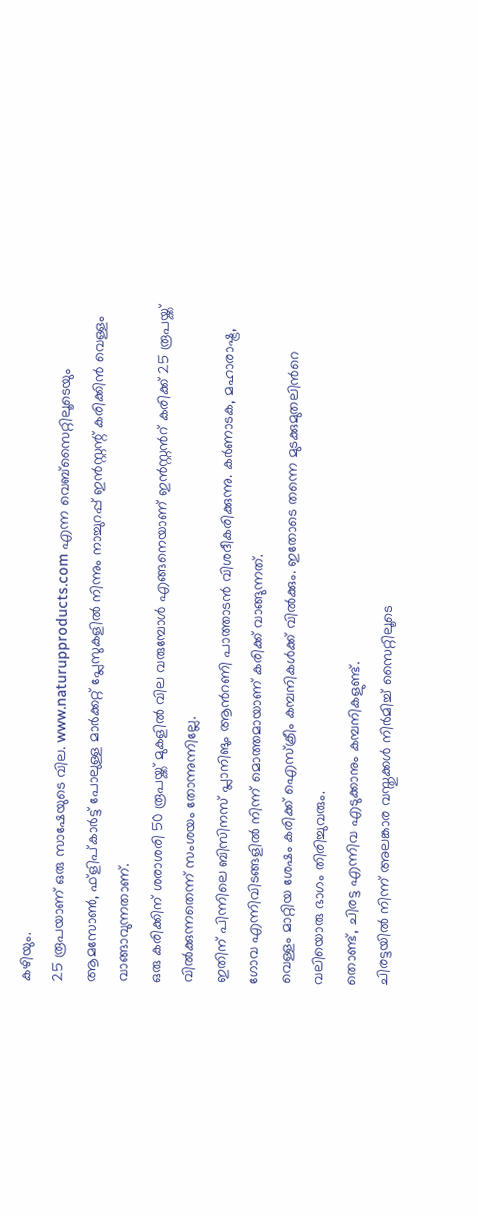കഴിയും.
25 രൂപയാണ് ഒരു സാഷേയുടെ വില. www.naturupproducts.com എന്ന വെബ്സൈറ്റിലൂടെയും ആമസോൺ, ഫ്ളിപ്കാർട്ട് പോലുള്ള മാർക്കറ്റ് പ്ലേസുകളിൽ നിന്നും നാച്ചുറപ്പ് ഇൻസ്റ്റന്റ് കരിക്കിൻ വെള്ളം വാങ്ങാവുന്നതാണ്.
ഒരു കരിക്കിന് ശരാശരി 50 രൂപയ്ക്ക് മുകളിൽ വില വരുമ്പോൾ എങ്ങനെയാണ് ഇൻസ്റ്റൻറ് കരിക്ക് 25 രൂപയ്ക്ക് വിൽക്കുന്നതെന്ന് സംശയം തോന്നുന്നില്ലേ.
ഇതിന് പിന്നിലെ ബിസിനസ് പ്ലാനിങും ആൻറണി പാത്താടൻ വിശദീകരിക്കുന്നു. കർണാടക, മഹാരാഷ്ട്ര, ഗോവ എന്നിവിടങ്ങളിൽ നിന്ന് മൊത്തമായാണ് കരിക്ക് വാങ്ങുന്നത്.
വെള്ളം മാറ്റിയ ശേഷം കരിക്ക് ഐസ്ക്രീം കമ്പനികൾക്ക് വിൽക്കും. ഇതോടെ തന്നെ മുടക്കുമുതലിൻറെ വലിയൊരു ഭാഗം തിരിച്ചുവരും.
തൊണ്ട്, ചിരട്ട എന്നിവ എടുക്കാനും കമ്പനികളുണ്ട്.
ചിരട്ടയിൽ നിന്ന് അലങ്കാര വസ്തുക്കൾ നിർമിച്ച് സൈറ്റിലൂടെ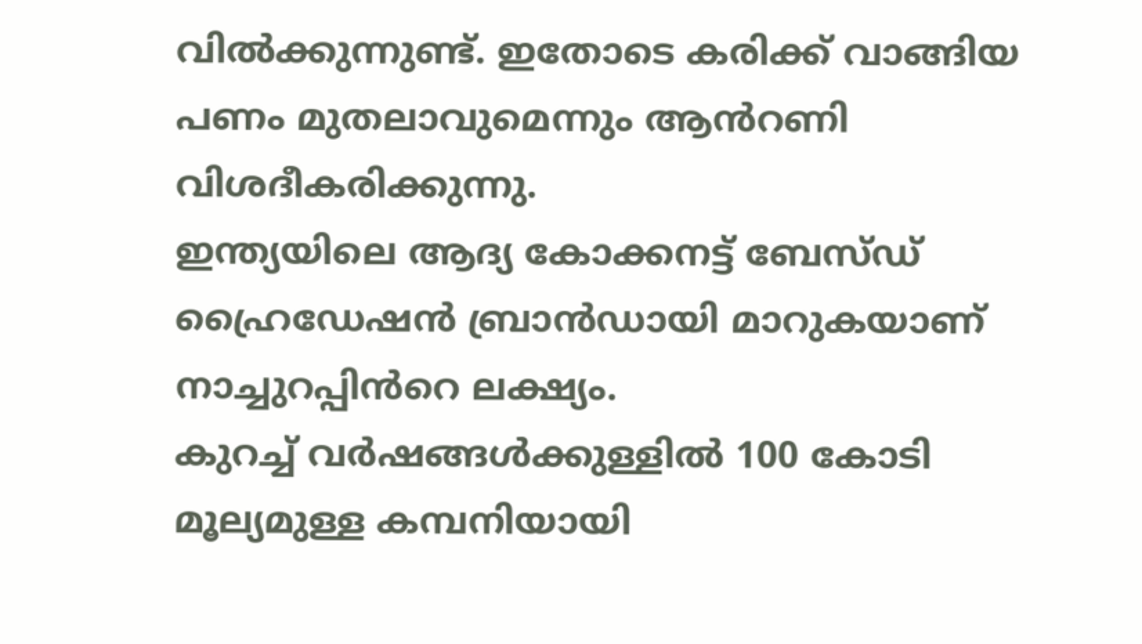വിൽക്കുന്നുണ്ട്. ഇതോടെ കരിക്ക് വാങ്ങിയ പണം മുതലാവുമെന്നും ആൻറണി വിശദീകരിക്കുന്നു.
ഇന്ത്യയിലെ ആദ്യ കോക്കനട്ട് ബേസ്ഡ് ഹ്രൈഡേഷൻ ബ്രാൻഡായി മാറുകയാണ് നാച്ചുറപ്പിൻറെ ലക്ഷ്യം.
കുറച്ച് വർഷങ്ങൾക്കുള്ളിൽ 100 കോടി മൂല്യമുള്ള കമ്പനിയായി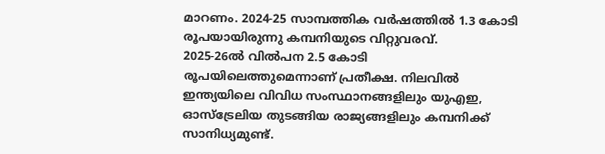മാറണം. 2024-25 സാമ്പത്തിക വർഷത്തിൽ 1.3 കോടി രൂപയായിരുന്നു കമ്പനിയുടെ വിറ്റുവരവ്.
2025-26ൽ വിൽപന 2.5 കോടി രൂപയിലെത്തുമെന്നാണ് പ്രതീക്ഷ. നിലവിൽ ഇന്ത്യയിലെ വിവിധ സംസ്ഥാനങ്ങളിലും യുഎഇ, ഓസ്ട്രേലിയ തുടങ്ങിയ രാജ്യങ്ങളിലും കമ്പനിക്ക് സാനിധ്യമുണ്ട്.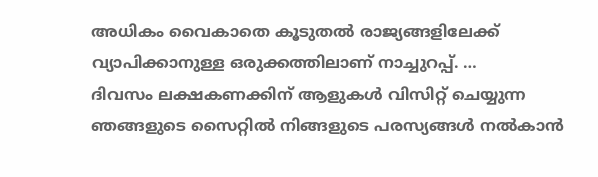അധികം വൈകാതെ കൂടുതൽ രാജ്യങ്ങളിലേക്ക് വ്യാപിക്കാനുള്ള ഒരുക്കത്തിലാണ് നാച്ചുറപ്പ്. …
ദിവസം ലക്ഷകണക്കിന് ആളുകൾ വിസിറ്റ് ചെയ്യുന്ന ഞങ്ങളുടെ സൈറ്റിൽ നിങ്ങളുടെ പരസ്യങ്ങൾ നൽകാൻ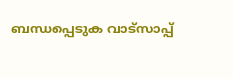ബന്ധപ്പെടുക വാട്സാപ്പ്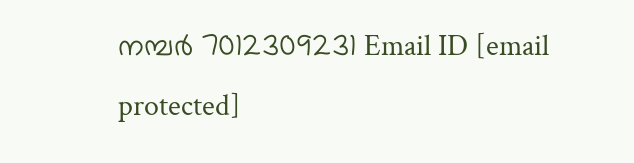നമ്പർ 7012309231 Email ID [email protected]